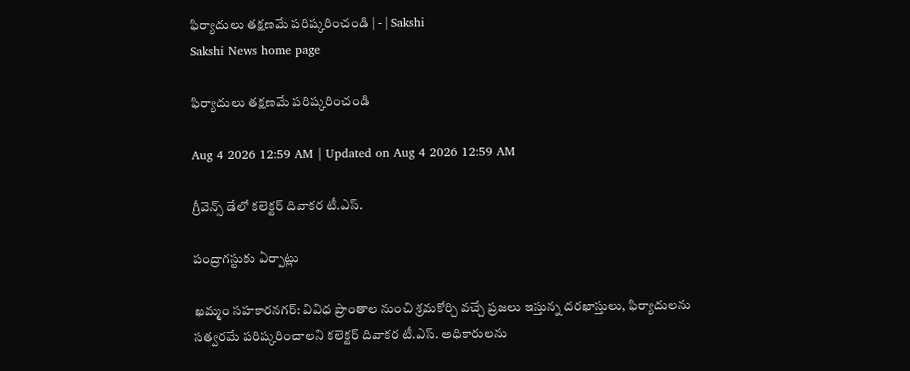ఫిర్యాదులు తక్షణమే పరిష్కరించండి | - | Sakshi
Sakshi News home page

ఫిర్యాదులు తక్షణమే పరిష్కరించండి

Aug 4 2026 12:59 AM | Updated on Aug 4 2026 12:59 AM

గ్రీవెన్స్‌ డేలో కలెక్టర్‌ దివాకర టీ.ఎస్‌.

పంద్రాగస్టుకు ఏర్పాట్లు

ఖమ్మం సహకారనగర్‌: వివిధ ప్రాంతాల నుంచి శ్రమకోర్చి వచ్చే ప్రజలు ఇస్తున్న దరఖాస్తులు, ఫిర్యాదులను సత్వరమే పరిష్కరించాలని కలెక్టర్‌ దివాకర టీ.ఎస్‌. అధికారులను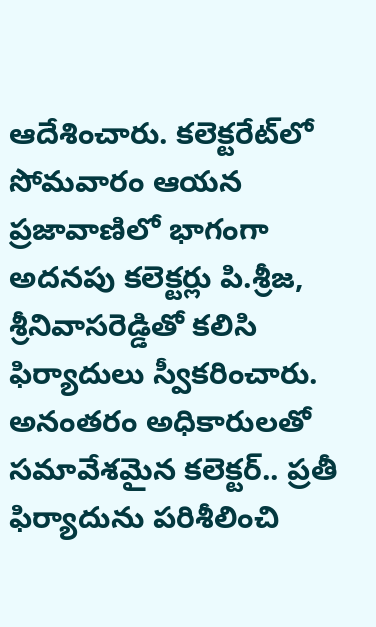ఆదేశించారు. కలెక్టరేట్‌లో సోమవారం ఆయన ప్రజావాణిలో భాగంగా అదనపు కలెక్టర్లు పి.శ్రీజ, శ్రీనివాసరెడ్డితో కలిసి ఫిర్యాదులు స్వీకరించారు. అనంతరం అధికారులతో సమావేశమైన కలెక్టర్‌.. ప్రతీ ఫిర్యాదును పరిశీలించి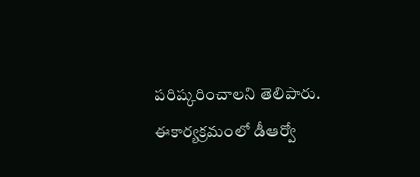పరిష్కరించాలని తెలిపారు. ఈకార్యక్రమంలో డీఆర్వో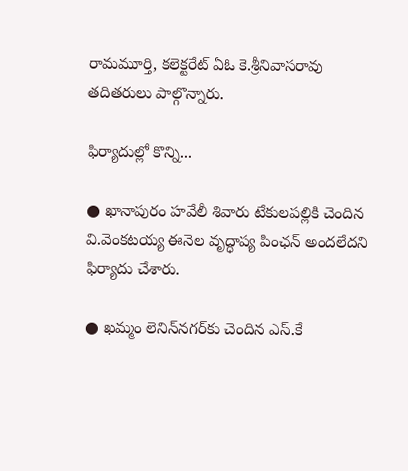రామమూర్తి, కలెక్టరేట్‌ ఏఓ కె.శ్రీనివాసరావు తదితరులు పాల్గొన్నారు.

ఫిర్యాదుల్లో కొన్ని...

● ఖానాపురం హవేలీ శివారు టేకులపల్లికి చెందిన వి.వెంకటయ్య ఈనెల వృద్ధాప్య పింఛన్‌ అందలేదని ఫిర్యాదు చేశారు.

● ఖమ్మం లెనిన్‌నగర్‌కు చెందిన ఎస్‌.కే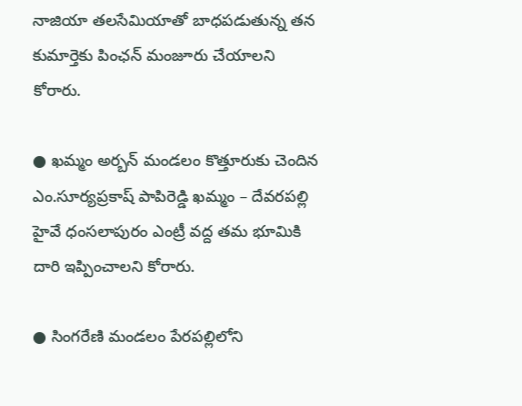నాజియా తలసేమియాతో బాధపడుతున్న తన కుమార్తెకు పింఛన్‌ మంజూరు చేయాలని కోరారు.

● ఖమ్మం అర్బన్‌ మండలం కొత్తూరుకు చెందిన ఎం.సూర్యప్రకాష్‌ పాపిరెడ్డి ఖమ్మం – దేవరపల్లి హైవే ధంసలాపురం ఎంట్రీ వద్ద తమ భూమికి దారి ఇప్పించాలని కోరారు.

● సింగరేణి మండలం పేరపల్లిలోని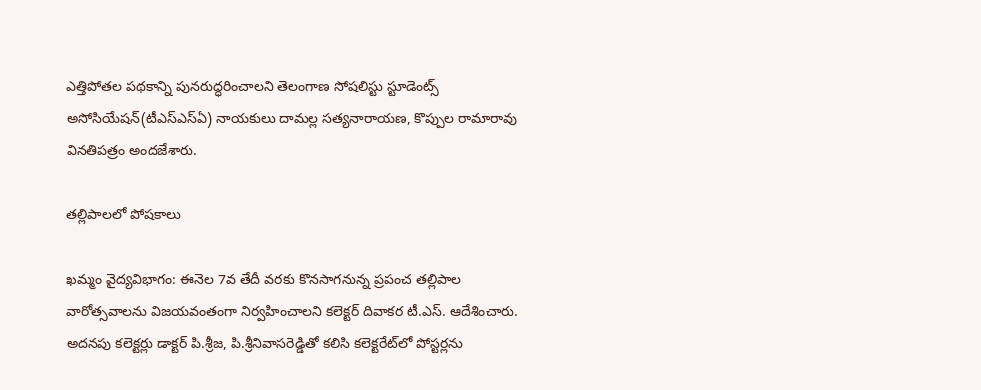ఎత్తిపోతల పథకాన్ని పునరుద్ధరించాలని తెలంగాణ సోషలిస్టు స్టూడెంట్స్‌ అసోసియేషన్‌(టీఎస్‌ఎస్‌ఏ) నాయకులు దామల్ల సత్యనారాయణ, కొప్పుల రామారావు వినతిపత్రం అందజేశారు.

తల్లిపాలలో పోషకాలు

ఖమ్మం వైద్యవిభాగం: ఈనెల 7వ తేదీ వరకు కొనసాగనున్న ప్రపంచ తల్లిపాల వారోత్సవాలను విజయవంతంగా నిర్వహించాలని కలెక్టర్‌ దివాకర టీ.ఎస్‌. ఆదేశించారు. అదనపు కలెక్టర్లు డాక్టర్‌ పి.శ్రీజ, పి.శ్రీనివాసరెడ్డితో కలిసి కలెక్టరేట్‌లో పోస్టర్లను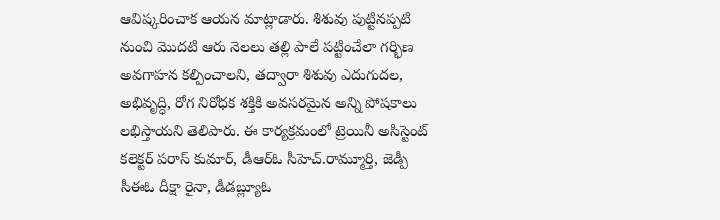ఆవిష్కరించాక ఆయన మాట్లాడారు. శిశువు పుట్టినప్పటి నుంచి మొదటి ఆరు నెలలు తల్లి పాలే పట్టించేలా గర్భిణ అవగాహన కల్పించాలని, తద్వారా శిశువు ఎదుగుదల, అభివృద్ధి, రోగ నిరోధక శక్తికి అవసరమైన అన్ని పోషకాలు లభిస్తాయని తెలిపారు. ఈ కార్యక్రమంలో ట్రెయినీ అసిస్టెంట్‌ కలెక్టర్‌ పరాస్‌ కుమార్‌, డీఆర్‌ఓ సీహెచ్‌.రామ్మూర్తి, జెడ్పీ సీఈఓ దీక్షా రైనా, డీడబ్ల్యూఓ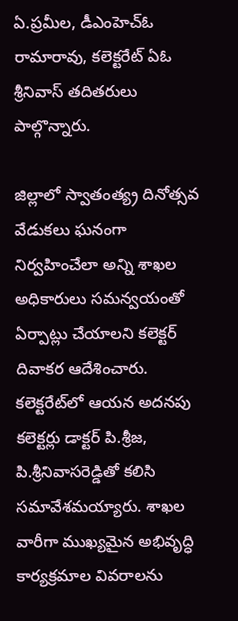ఏ.ప్రమీల, డీఎంహెచ్‌ఓ రామారావు, కలెక్టరేట్‌ ఏఓ శ్రీనివాస్‌ తదితరులు పాల్గొన్నారు.

జిల్లాలో స్వాతంత్య్ర దినోత్సవ వేడుకలు ఘనంగా నిర్వహించేలా అన్ని శాఖల అధికారులు సమన్వయంతో ఏర్పాట్లు చేయాలని కలెక్టర్‌ దివాకర ఆదేశించారు. కలెక్టరేట్‌లో ఆయన అదనపు కలెక్టర్లు డాక్టర్‌ పి.శ్రీజ, పి.శ్రీనివాసరెడ్డితో కలిసి సమావేశమయ్యారు. శాఖల వారీగా ముఖ్యమైన అభివృద్ధి కార్యక్రమాల వివరాలను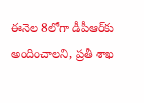ఈనెల 8లోగా డీపీఆర్‌కు అందించాలని, ప్రతీ శాఖ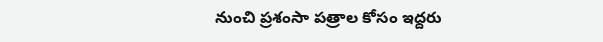నుంచి ప్రశంసా పత్రాల కోసం ఇద్దరు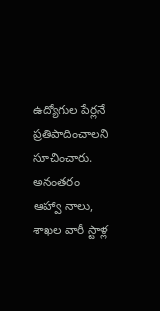ఉద్యోగుల పేర్లనే ప్రతిపాదించాలని సూచించారు. అనంతరం ఆహ్వా నాలు, శాఖల వారీ స్టాళ్ల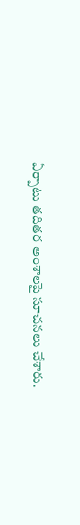ఏర్పాటు తదితర అంశాలపై సూచనలు చేశారు.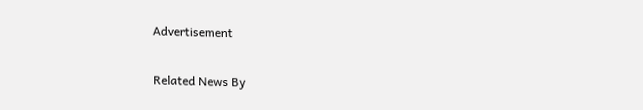Advertisement

Related News By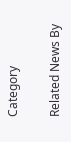Category

Related News By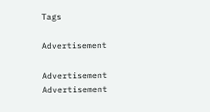Tags

Advertisement

Advertisement
Advertisement